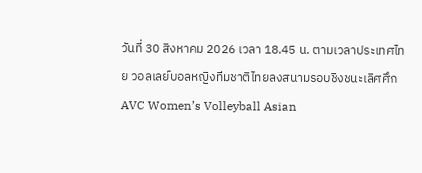วันที่ 30 สิงหาคม 2026 เวลา 18.45 น. ตามเวลาประเทศไทย วอลเลย์บอลหญิงทีมชาติไทยลงสนามรอบชิงชนะเลิศศึก AVC Women’s Volleyball Asian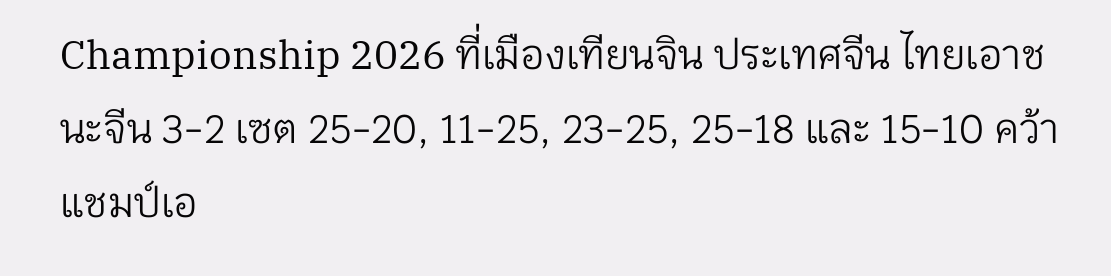Championship 2026 ที่เมืองเทียนจิน ประเทศจีน ไทยเอาชนะจีน 3-2 เซต 25-20, 11-25, 23-25, 25-18 และ 15-10 คว้าแชมป์เอ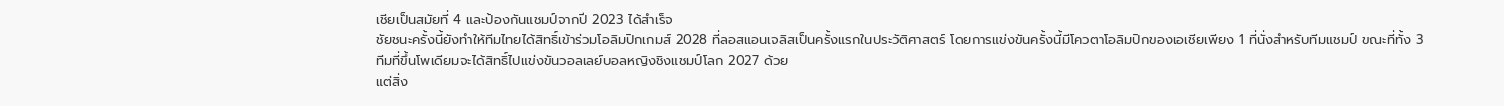เชียเป็นสมัยที่ 4 และป้องกันแชมป์จากปี 2023 ได้สำเร็จ
ชัยชนะครั้งนี้ยังทำให้ทีมไทยได้สิทธิ์เข้าร่วมโอลิมปิกเกมส์ 2028 ที่ลอสแอนเจลิสเป็นครั้งแรกในประวัติศาสตร์ โดยการแข่งขันครั้งนี้มีโควตาโอลิมปิกของเอเชียเพียง 1 ที่นั่งสำหรับทีมแชมป์ ขณะที่ทั้ง 3 ทีมที่ขึ้นโพเดียมจะได้สิทธิ์ไปแข่งขันวอลเลย์บอลหญิงชิงแชมป์โลก 2027 ด้วย
แต่สิ่ง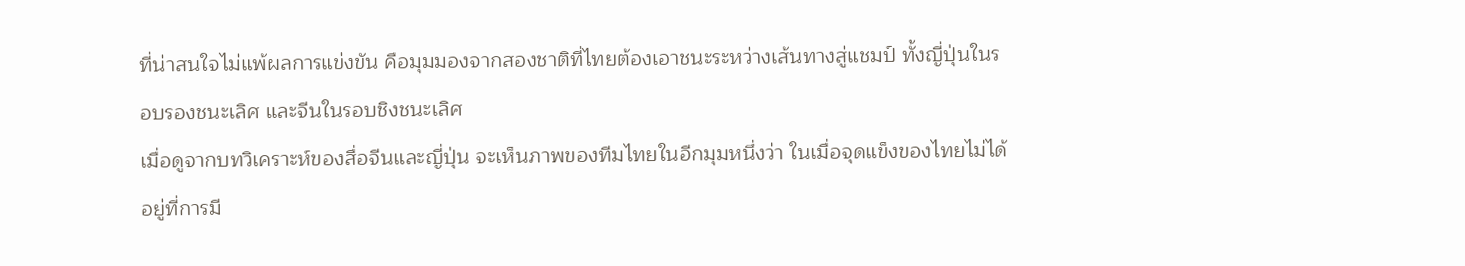ที่น่าสนใจไม่แพ้ผลการแข่งขัน คือมุมมองจากสองชาติที่ไทยต้องเอาชนะระหว่างเส้นทางสู่แชมป์ ทั้งญี่ปุ่นในรอบรองชนะเลิศ และจีนในรอบชิงชนะเลิศ
เมื่อดูจากบทวิเคราะห์ของสื่อจีนและญี่ปุ่น จะเห็นภาพของทีมไทยในอีกมุมหนึ่งว่า ในเมื่อจุดแข็งของไทยไม่ได้อยู่ที่การมี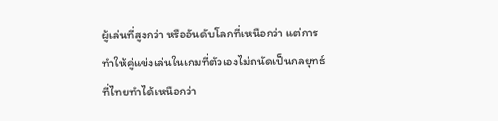ผู้เล่นที่สูงกว่า หรืออันดับโลกที่เหนือกว่า แต่การทำให้คู่แข่งเล่นในเกมที่ตัวเองไม่ถนัดเป็นกลยุทธ์ที่ไทยทำได้เหนือกว่า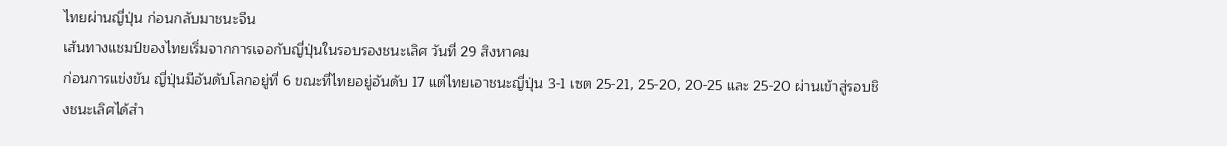ไทยผ่านญี่ปุ่น ก่อนกลับมาชนะจีน
เส้นทางแชมป์ของไทยเริ่มจากการเจอกับญี่ปุ่นในรอบรองชนะเลิศ วันที่ 29 สิงหาคม
ก่อนการแข่งขัน ญี่ปุ่นมีอันดับโลกอยู่ที่ 6 ขณะที่ไทยอยู่อันดับ 17 แต่ไทยเอาชนะญี่ปุ่น 3-1 เซต 25-21, 25-20, 20-25 และ 25-20 ผ่านเข้าสู่รอบชิงชนะเลิศได้สำ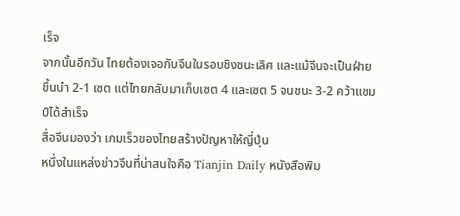เร็จ
จากนั้นอีกวัน ไทยต้องเจอกับจีนในรอบชิงชนะเลิศ และแม้จีนจะเป็นฝ่ายขึ้นนำ 2-1 เซต แต่ไทยกลับมาเก็บเซต 4 และเซต 5 จนชนะ 3-2 คว้าแชมป์ได้สำเร็จ
สื่อจีนมองว่า เกมเร็วของไทยสร้างปัญหาให้ญี่ปุ่น
หนึ่งในแหล่งข่าวจีนที่น่าสนใจคือ Tianjin Daily หนังสือพิม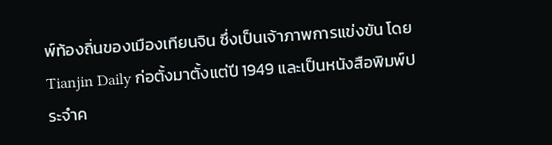พ์ท้องถิ่นของเมืองเทียนจิน ซึ่งเป็นเจ้าภาพการแข่งขัน โดย Tianjin Daily ก่อตั้งมาตั้งแต่ปี 1949 และเป็นหนังสือพิมพ์ประจำค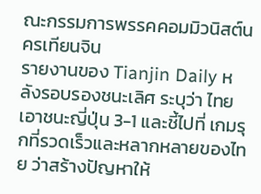ณะกรรมการพรรคคอมมิวนิสต์นครเทียนจิน
รายงานของ Tianjin Daily หลังรอบรองชนะเลิศ ระบุว่า ไทยเอาชนะญี่ปุ่น 3-1 และชี้ไปที่ เกมรุกที่รวดเร็วและหลากหลายของไทย ว่าสร้างปัญหาให้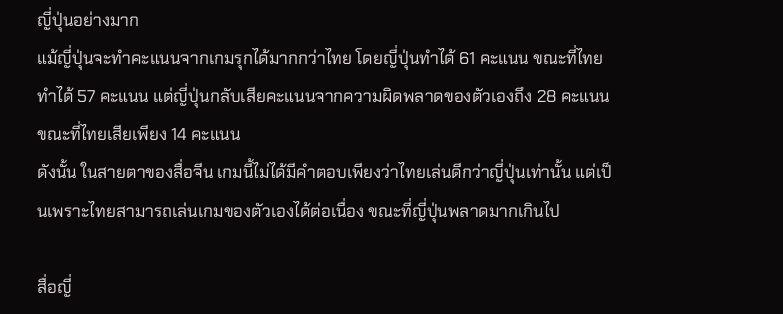ญี่ปุ่นอย่างมาก
แม้ญี่ปุ่นจะทำคะแนนจากเกมรุกได้มากกว่าไทย โดยญี่ปุ่นทำได้ 61 คะแนน ขณะที่ไทยทำได้ 57 คะแนน แต่ญี่ปุ่นกลับเสียคะแนนจากความผิดพลาดของตัวเองถึง 28 คะแนน ขณะที่ไทยเสียเพียง 14 คะแนน
ดังนั้น ในสายตาของสื่อจีน เกมนี้ไม่ได้มีคำตอบเพียงว่าไทยเล่นดีกว่าญี่ปุ่นเท่านั้น แต่เป็นเพราะไทยสามารถเล่นเกมของตัวเองได้ต่อเนื่อง ขณะที่ญี่ปุ่นพลาดมากเกินไป

สื่อญี่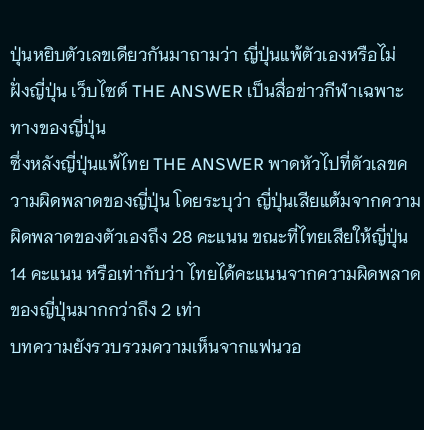ปุ่นหยิบตัวเลขเดียวกันมาถามว่า ญี่ปุ่นแพ้ตัวเองหรือไม่
ฝั่งญี่ปุ่น เว็บไซต์ THE ANSWER เป็นสื่อข่าวกีฬาเฉพาะทางของญี่ปุ่น
ซึ่งหลังญี่ปุ่นแพ้ไทย THE ANSWER พาดหัวไปที่ตัวเลขความผิดพลาดของญี่ปุ่น โดยระบุว่า ญี่ปุ่นเสียแต้มจากความผิดพลาดของตัวเองถึง 28 คะแนน ขณะที่ไทยเสียให้ญี่ปุ่น 14 คะแนน หรือเท่ากับว่า ไทยได้คะแนนจากความผิดพลาดของญี่ปุ่นมากกว่าถึง 2 เท่า
บทความยังรวบรวมความเห็นจากแฟนวอ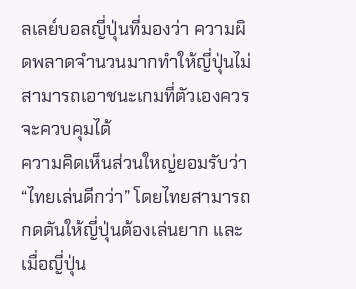ลเลย์บอลญี่ปุ่นที่มองว่า ความผิดพลาดจำนวนมากทำให้ญี่ปุ่นไม่สามารถเอาชนะเกมที่ตัวเองควรจะควบคุมได้
ความคิดเห็นส่วนใหญ่ยอมรับว่า “ไทยเล่นดีกว่า” โดยไทยสามารถกดดันให้ญี่ปุ่นต้องเล่นยาก และเมื่อญี่ปุ่น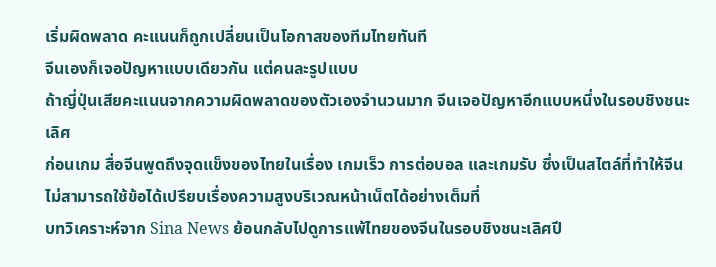เริ่มผิดพลาด คะแนนก็ถูกเปลี่ยนเป็นโอกาสของทีมไทยทันที
จีนเองก็เจอปัญหาแบบเดียวกัน แต่คนละรูปแบบ
ถ้าญี่ปุ่นเสียคะแนนจากความผิดพลาดของตัวเองจำนวนมาก จีนเจอปัญหาอีกแบบหนึ่งในรอบชิงชนะเลิศ
ก่อนเกม สื่อจีนพูดถึงจุดแข็งของไทยในเรื่อง เกมเร็ว การต่อบอล และเกมรับ ซึ่งเป็นสไตล์ที่ทำให้จีนไม่สามารถใช้ข้อได้เปรียบเรื่องความสูงบริเวณหน้าเน็ตได้อย่างเต็มที่
บทวิเคราะห์จาก Sina News ย้อนกลับไปดูการแพ้ไทยของจีนในรอบชิงชนะเลิศปี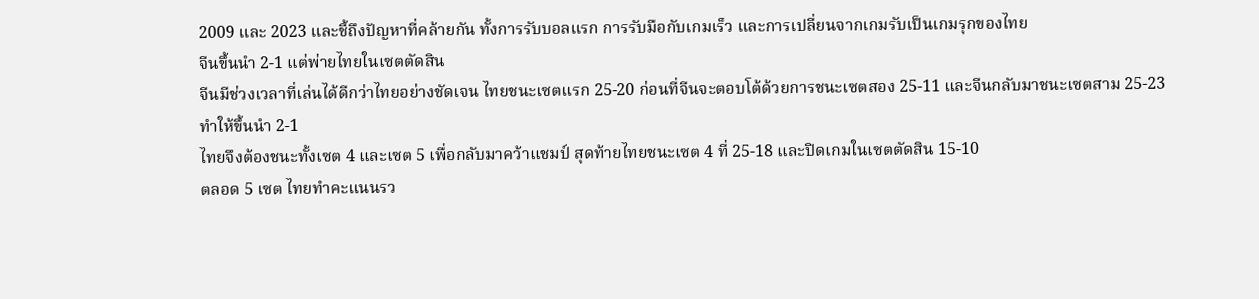2009 และ 2023 และชี้ถึงปัญหาที่คล้ายกัน ทั้งการรับบอลแรก การรับมือกับเกมเร็ว และการเปลี่ยนจากเกมรับเป็นเกมรุกของไทย
จีนขึ้นนำ 2-1 แต่พ่ายไทยในเซตตัดสิน
จีนมีช่วงเวลาที่เล่นได้ดีกว่าไทยอย่างชัดเจน ไทยชนะเซตแรก 25-20 ก่อนที่จีนจะตอบโต้ด้วยการชนะเซตสอง 25-11 และจีนกลับมาชนะเซตสาม 25-23 ทำให้ขึ้นนำ 2-1
ไทยจึงต้องชนะทั้งเซต 4 และเซต 5 เพื่อกลับมาคว้าแชมป์ สุดท้ายไทยชนะเซต 4 ที่ 25-18 และปิดเกมในเซตตัดสิน 15-10
ตลอด 5 เซต ไทยทำคะแนนรว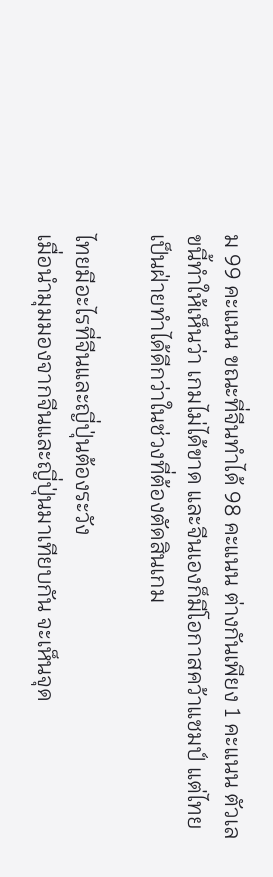ม 99 คะแนน ขณะที่จีนทำได้ 98 คะแนน ต่างกันเพียง 1 คะแนน ตัวเลขนี้ทำให้เห็นว่า เกมไม่ได้ขาด และจีนเองก็มีโอกาสคว้าแชมป์ แต่ไทยเป็นฝ่ายทำได้ดีกว่าในช่วงที่ต้องตัดสินเกม

ไทยมีอะไรที่จีนและญี่ปุ่นต้องระวัง
เมื่อนำมุมมองจากจีนและญี่ปุ่นมาเทียบกัน จะเห็นจุด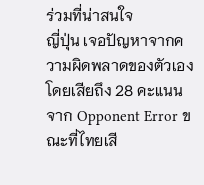ร่วมที่น่าสนใจ
ญี่ปุ่น เจอปัญหาจากความผิดพลาดของตัวเอง โดยเสียถึง 28 คะแนนจาก Opponent Error ขณะที่ไทยเสี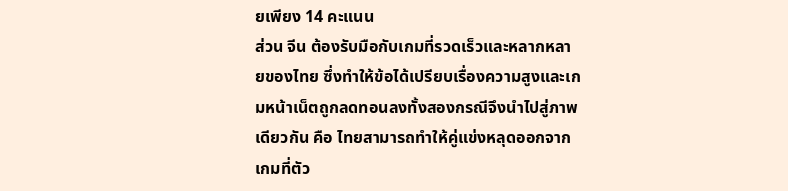ยเพียง 14 คะแนน
ส่วน จีน ต้องรับมือกับเกมที่รวดเร็วและหลากหลายของไทย ซึ่งทำให้ข้อได้เปรียบเรื่องความสูงและเกมหน้าเน็ตถูกลดทอนลงทั้งสองกรณีจึงนำไปสู่ภาพเดียวกัน คือ ไทยสามารถทำให้คู่แข่งหลุดออกจากเกมที่ตัว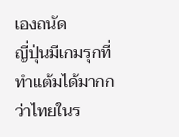เองถนัด
ญี่ปุ่นมีเกมรุกที่ทำแต้มได้มากกว่าไทยในร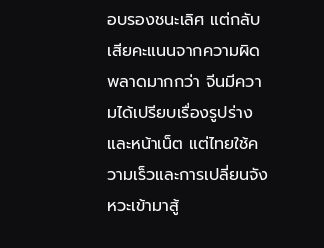อบรองชนะเลิศ แต่กลับเสียคะแนนจากความผิดพลาดมากกว่า จีนมีความได้เปรียบเรื่องรูปร่างและหน้าเน็ต แต่ไทยใช้ความเร็วและการเปลี่ยนจังหวะเข้ามาสู้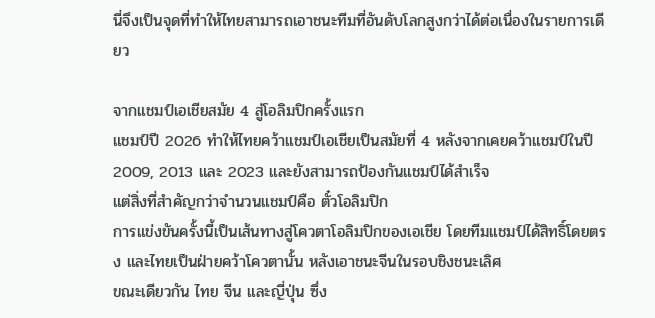นี่จึงเป็นจุดที่ทำให้ไทยสามารถเอาชนะทีมที่อันดับโลกสูงกว่าได้ต่อเนื่องในรายการเดียว

จากแชมป์เอเชียสมัย 4 สู่โอลิมปิกครั้งแรก
แชมป์ปี 2026 ทำให้ไทยคว้าแชมป์เอเชียเป็นสมัยที่ 4 หลังจากเคยคว้าแชมป์ในปี 2009, 2013 และ 2023 และยังสามารถป้องกันแชมป์ได้สำเร็จ
แต่สิ่งที่สำคัญกว่าจำนวนแชมป์คือ ตั๋วโอลิมปิก
การแข่งขันครั้งนี้เป็นเส้นทางสู่โควตาโอลิมปิกของเอเชีย โดยทีมแชมป์ได้สิทธิ์โดยตรง และไทยเป็นฝ่ายคว้าโควตานั้น หลังเอาชนะจีนในรอบชิงชนะเลิศ
ขณะเดียวกัน ไทย จีน และญี่ปุ่น ซึ่ง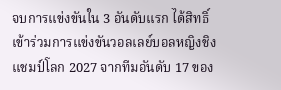จบการแข่งขันใน 3 อันดับแรก ได้สิทธิ์เข้าร่วมการแข่งขันวอลเลย์บอลหญิงชิงแชมป์โลก 2027 จากทีมอันดับ 17 ของ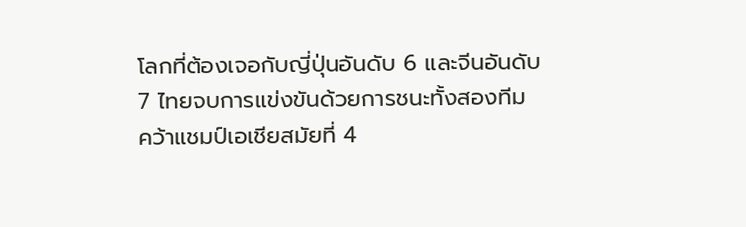โลกที่ต้องเจอกับญี่ปุ่นอันดับ 6 และจีนอันดับ 7 ไทยจบการแข่งขันด้วยการชนะทั้งสองทีม คว้าแชมป์เอเชียสมัยที่ 4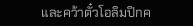และคว้าตั๋วโอลิมปิกค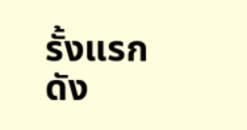รั้งแรก
ดัง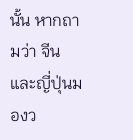นั้น หากถามว่า จีนและญี่ปุ่นมองว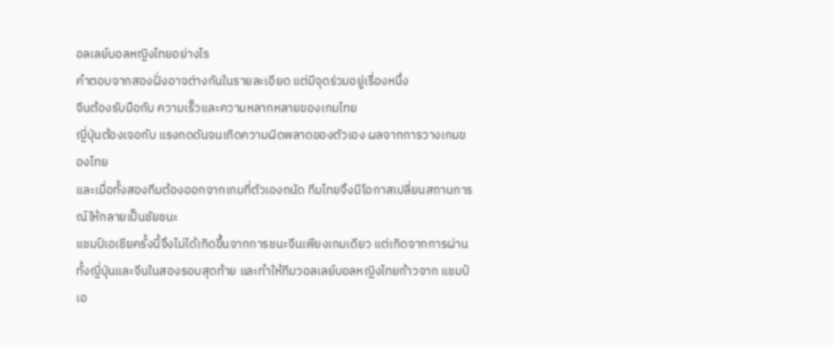อลเลย์บอลหญิงไทยอย่างไร
คำตอบจากสองฝั่งอาจต่างกันในรายละเอียด แต่มีจุดร่วมอยู่เรื่องหนึ่ง
จีนต้องรับมือกับ ความเร็วและความหลากหลายของเกมไทย
ญี่ปุ่นต้องเจอกับ แรงกดดันจนเกิดความผิดพลาดของตัวเอง ผลจากการวางเกมของไทย
และเมื่อทั้งสองทีมต้องออกจากเกมที่ตัวเองถนัด ทีมไทยจึงมีโอกาสเปลี่ยนสถานการณ์ให้กลายเป็นชัยชนะ
แชมป์เอเชียครั้งนี้จึงไม่ได้เกิดขึ้นจากการชนะจีนเพียงเกมเดียว แต่เกิดจากการผ่านทั้งญี่ปุ่นและจีนในสองรอบสุดท้าย และทำให้ทีมวอลเลย์บอลหญิงไทยก้าวจาก แชมป์เอ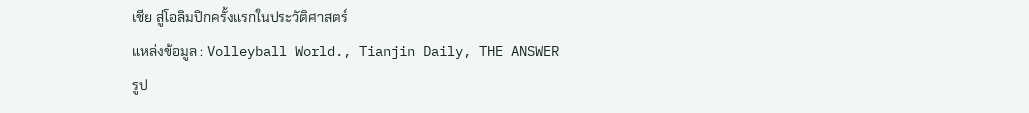เชีย สู่โอลิมปิกครั้งแรกในประวัติศาสตร์
แหล่งข้อมูล : Volleyball World., Tianjin Daily, THE ANSWER
รูป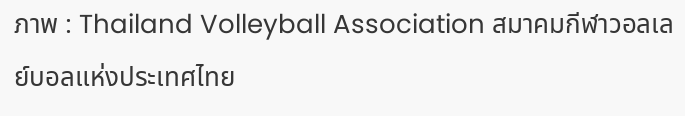ภาพ : Thailand Volleyball Association สมาคมกีฬาวอลเลย์บอลแห่งประเทศไทย